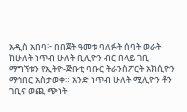አዲስ አበባ፦ በበጀት ዓመቱ ባለፉት ሰባት ወራት ከሁለት ነጥብ ሁለት ቢሊዮን ብር በላይ ገቢ ማግኘቱን የኢትዮ-ጅቡቲ ባቡር ትራንስፖርት አክሲዮን ማኅበር አስታወቀ። አንድ ነጥብ ሁለት ሚሊዮን ቶን ገቢና ወጪ ጭነት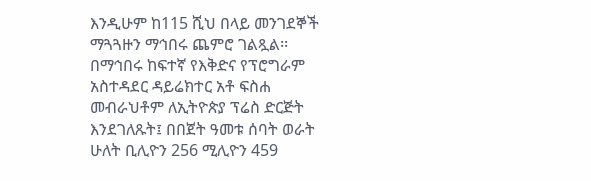እንዲሁም ከ115 ሺህ በላይ መንገደኞች ማጓጓዙን ማኅበሩ ጨምሮ ገልጿል፡፡
በማኅበሩ ከፍተኛ የእቅድና የፕሮግራም አስተዳደር ዳይሬክተር አቶ ፍስሐ መብራህቶም ለኢትዮጵያ ፕሬስ ድርጅት እንደገለጹት፤ በበጀት ዓመቱ ሰባት ወራት ሁለት ቢሊዮን 256 ሚሊዮን 459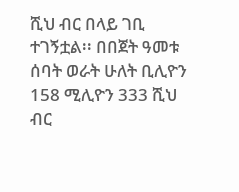ሺህ ብር በላይ ገቢ ተገኝቷል፡፡ በበጀት ዓመቱ ሰባት ወራት ሁለት ቢሊዮን 158 ሚሊዮን 333 ሺህ ብር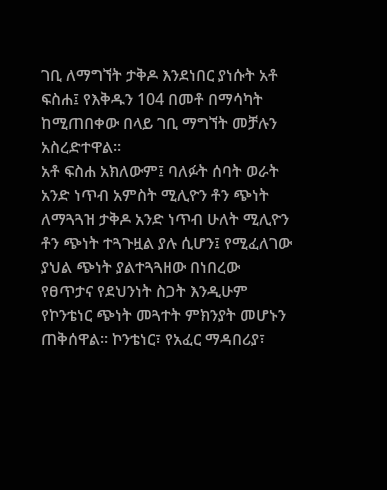ገቢ ለማግኘት ታቅዶ እንደነበር ያነሱት አቶ ፍስሐ፤ የእቅዱን 104 በመቶ በማሳካት ከሚጠበቀው በላይ ገቢ ማግኘት መቻሉን አስረድተዋል፡፡
አቶ ፍስሐ አክለውም፤ ባለፉት ሰባት ወራት አንድ ነጥብ አምስት ሚሊዮን ቶን ጭነት ለማጓጓዝ ታቅዶ አንድ ነጥብ ሁለት ሚሊዮን ቶን ጭነት ተጓጉዟል ያሉ ሲሆን፤ የሚፈለገው ያህል ጭነት ያልተጓጓዘው በነበረው የፀጥታና የደህንነት ስጋት እንዲሁም የኮንቴነር ጭነት መጓተት ምክንያት መሆኑን ጠቅሰዋል፡፡ ኮንቴነር፣ የአፈር ማዳበሪያ፣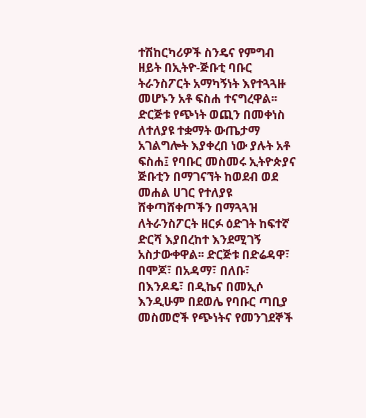ተሽከርካሪዎች ስንዴና የምግብ ዘይት በኢትዮ-ጅቡቲ ባቡር ትራንስፖርት አማካኝነት እየተጓጓዙ መሆኑን አቶ ፍስሐ ተናግረዋል፡፡
ድርጅቱ የጭነት ወጪን በመቀነስ ለተለያዩ ተቋማት ውጤታማ አገልግሎት እያቀረበ ነው ያሉት አቶ ፍስሐ፤ የባቡር መስመሩ ኢትዮጵያና ጅቡቲን በማገናኘት ከወደብ ወደ መሐል ሀገር የተለያዩ ሸቀጣሸቀጦችን በማጓጓዝ ለትራንስፖርት ዘርፉ ዕድገት ከፍተኛ ድርሻ እያበረከተ እንደሚገኝ አስታውቀዋል፡፡ ድርጅቱ በድሬዳዋ፣ በሞጆ፣ በአዳማ፣ በለቡ፣ በእንዶዴ፣ በዲኬና በመኢሶ እንዲሁም በደወሌ የባቡር ጣቢያ መስመሮች የጭነትና የመንገደኞች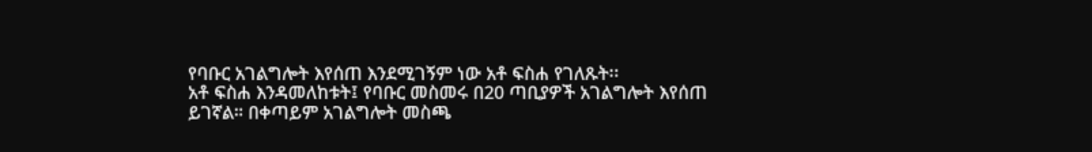የባቡር አገልግሎት እየሰጠ እንደሚገኝም ነው አቶ ፍስሐ የገለጹት፡፡
አቶ ፍስሐ እንዳመለከቱት፤ የባቡር መስመሩ በ20 ጣቢያዎች አገልግሎት እየሰጠ ይገኛል። በቀጣይም አገልግሎት መስጫ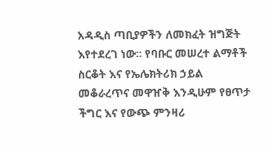አዳዲስ ጣቢያዎችን ለመክፈት ዝግጅት እየተደረገ ነው። የባቡር መሠረተ ልማቶች ስርቆት እና የኤሌክትሪክ ኃይል መቆራረጥና መዋዠቅ እንዲሁም የፀጥታ ችግር እና የውጭ ምንዛሪ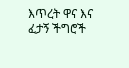እጥረት ዋና እና ፈታኝ ችግሮች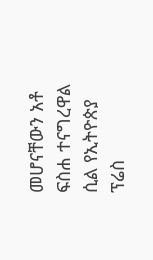መሆናቸውን አቶ ፍስሐ ተናግረዋል ሲል የኢትዮጵያ ፕሬስ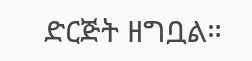ድርጅት ዘግቧል።